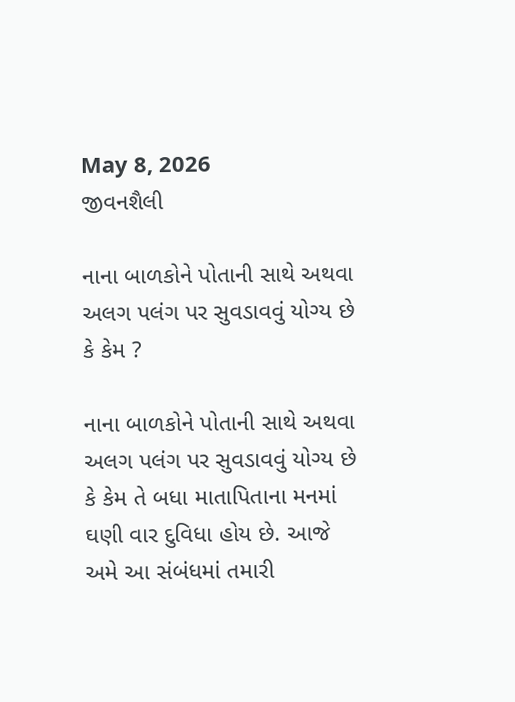May 8, 2026
જીવનશૈલી

નાના બાળકોને પોતાની સાથે અથવા અલગ પલંગ પર સુવડાવવું યોગ્‍ય છે કે કેમ ?

નાના બાળકોને પોતાની સાથે અથવા અલગ પલંગ પર સુવડાવવું યોગ્‍ય છે કે કેમ તે બધા માતાપિતાના મનમાં ઘણી વાર દુવિધા હોય છે. આજે અમે આ સંબંધમાં તમારી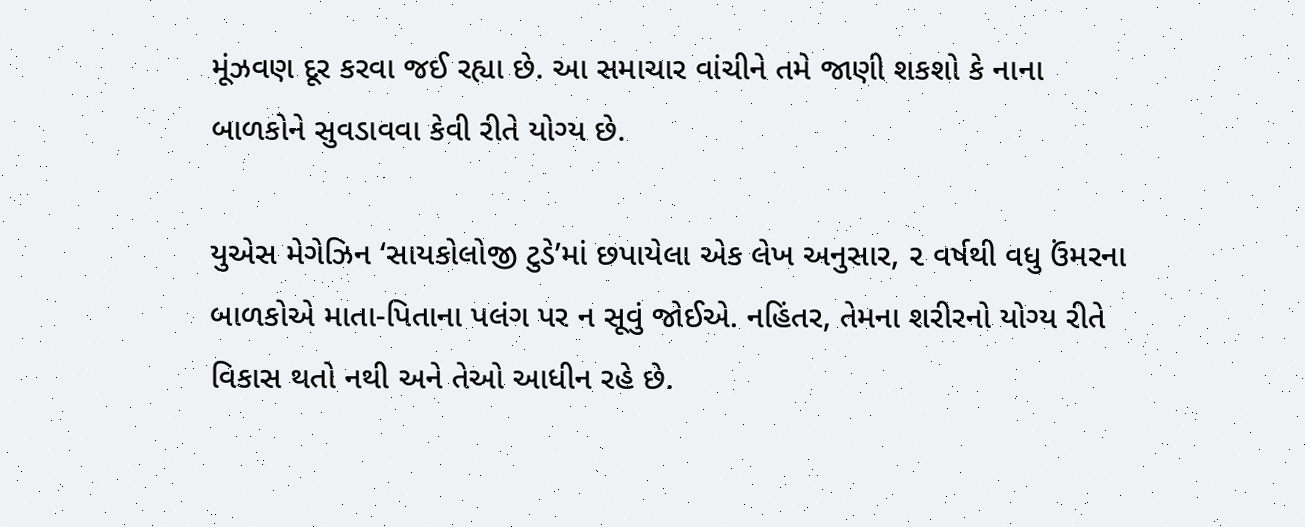મૂંઝવણ દૂર કરવા જઈ રહ્યા છે. આ સમાચાર વાંચીને તમે જાણી શકશો કે નાના બાળકોને સુવડાવવા કેવી રીતે યોગ્‍ય છે.

યુએસ મેગેઝિન ‘સાયકોલોજી ટુડે’માં છપાયેલા એક લેખ અનુસાર, ૨ વર્ષથી વધુ ઉંમરના બાળકોએ માતા-પિતાના પલંગ પર ન સૂવું જોઈએ. નહિંતર, તેમના શરીરનો યોગ્‍ય રીતે વિકાસ થતો નથી અને તેઓ આધીન રહે છે.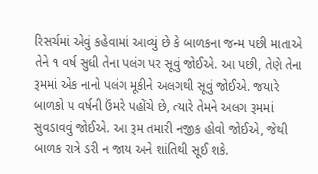રિસર્ચમાં એવું કહેવામાં આવ્‍યું છે કે બાળકના જન્‍મ પછી માતાએ તેને ૧ વર્ષ સુધી તેના પલંગ પર સૂવું જોઈએ. આ પછી, તેણે તેના રૂમમાં એક નાનો પલંગ મૂકીને અલગથી સૂવું જોઈએ. જયારે બાળકો ૫ વર્ષની ઉંમરે પહોંચે છે, ત્‍યારે તેમને અલગ રૂમમાં સુવડાવવું જોઈએ. આ રૂમ તમારી નજીક હોવો જોઈએ, જેથી બાળક રાત્રે ડરી ન જાય અને શાંતિથી સૂઈ શકે.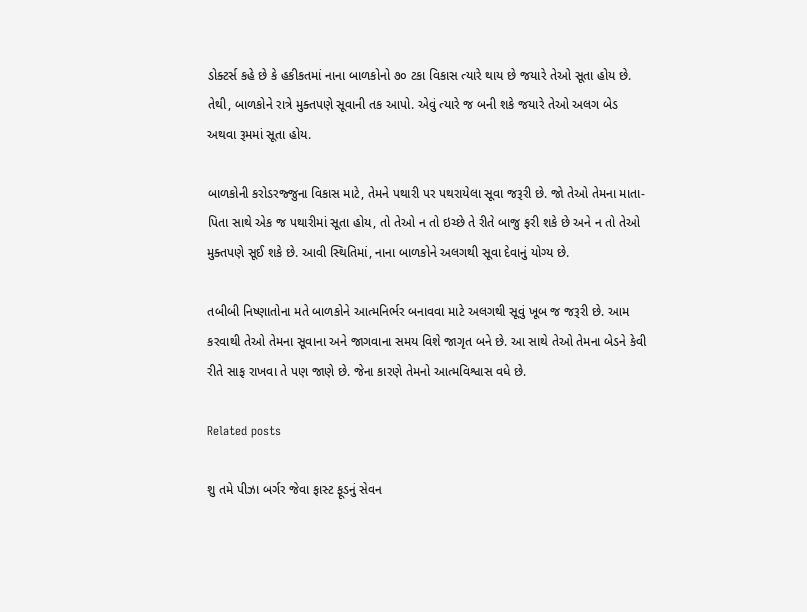ડોક્‍ટર્સ કહે છે કે હકીકતમાં નાના બાળકોનો ૭૦ ટકા વિકાસ ત્‍યારે થાય છે જયારે તેઓ સૂતા હોય છે. તેથી, બાળકોને રાત્રે મુક્‍તપણે સૂવાની તક આપો. એવું ત્‍યારે જ બની શકે જયારે તેઓ અલગ બેડ અથવા રૂમમાં સૂતા હોય.

બાળકોની કરોડરજ્જુના વિકાસ માટે, તેમને પથારી પર પથરાયેલા સૂવા જરૂરી છે. જો તેઓ તેમના માતા-પિતા સાથે એક જ પથારીમાં સૂતા હોય, તો તેઓ ન તો ઇચ્‍છે તે રીતે બાજુ ફરી શકે છે અને ન તો તેઓ મુક્‍તપણે સૂઈ શકે છે. આવી સ્‍થિતિમાં, નાના બાળકોને અલગથી સૂવા દેવાનું યોગ્‍ય છે.

તબીબી નિષ્‍ણાતોના મતે બાળકોને આત્‍મનિર્ભર બનાવવા માટે અલગથી સૂવું ખૂબ જ જરૂરી છે. આમ કરવાથી તેઓ તેમના સૂવાના અને જાગવાના સમય વિશે જાગૃત બને છે. આ સાથે તેઓ તેમના બેડને કેવી રીતે સાફ રાખવા તે પણ જાણે છે. જેના કારણે તેમનો આત્‍મવિશ્વાસ વધે છે.

Related posts

શુ તમે પીઝા બર્ગર જેવા ફાસ્ટ ફૂડનું સેવન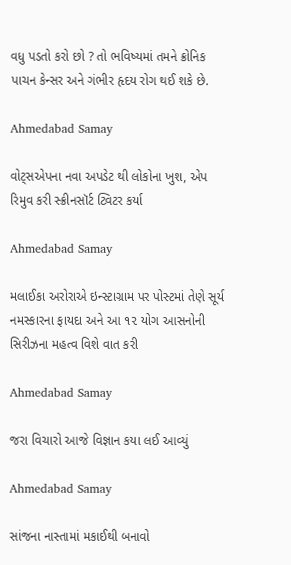વધુ પડતો કરો છો ? તો ભવિષ્‍યમાં તમને ક્રોનિક પાચન કેન્‍સર અને ગંભીર હૃદય રોગ થઈ શકે છે.

Ahmedabad Samay

વોટ્સએપના નવા અપડેટ થી લોકોના ખુશ, એપ રિમુવ કરી સ્ક્રીનસૉર્ટ ટ્વિટર કર્યા

Ahmedabad Samay

મલાઈકા અરોરાએ ઇન્સ્ટાગ્રામ પર પોસ્‍ટમાં તેણે સૂર્ય નમસ્‍કારના ફાયદા અને આ ૧૨ યોગ આસનોની સિરીઝના મહત્‍વ વિશે વાત કરી

Ahmedabad Samay

જરા વિચારો આજે વિજ્ઞાન કયા લઈ આવ્યું

Ahmedabad Samay

સાંજના નાસ્તામાં મકાઈથી બનાવો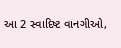આ 2 સ્વાદિષ્ટ વાનગીઓ,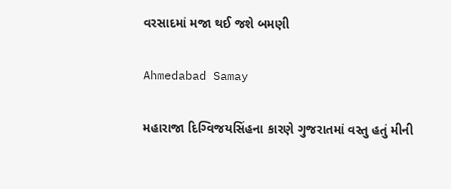વરસાદમાં મજા થઈ જશે બમણી

Ahmedabad Samay

મહારાજા દિગ્વિજયસિંહના કારણે ગુજરાતમાં વસ્તુ હતું મીની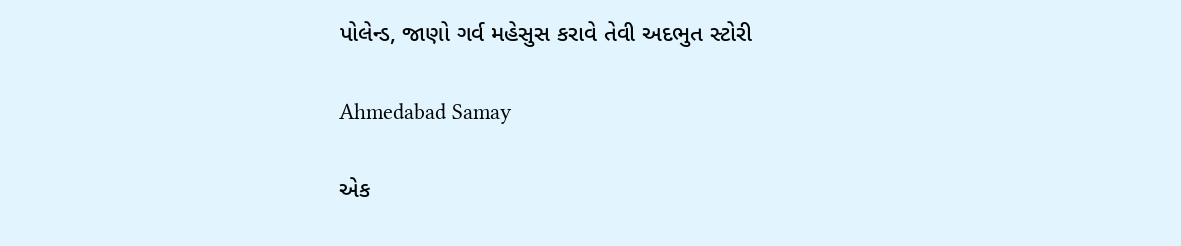પોલેન્ડ, જાણો ગર્વ મહેસુસ કરાવે તેવી અદભુત સ્ટોરી

Ahmedabad Samay

એક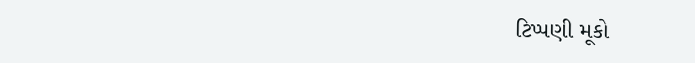ટિપ્પણી મૂકો